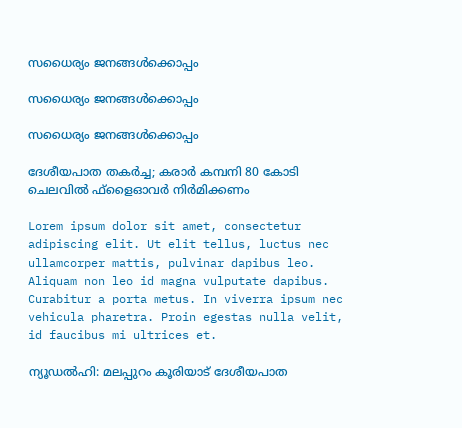സധൈര്യം ജനങ്ങൾക്കൊപ്പം

സധൈര്യം ജനങ്ങൾക്കൊപ്പം

സധൈര്യം ജനങ്ങൾക്കൊപ്പം

ദേശീയപാത തകര്‍ച്ച; കരാര്‍ കമ്പനി 80 കോടി ചെലവില്‍ ഫ്ളൈഓവര്‍ നിര്‍മിക്കണം

Lorem ipsum dolor sit amet, consectetur adipiscing elit. Ut elit tellus, luctus nec ullamcorper mattis, pulvinar dapibus leo. Aliquam non leo id magna vulputate dapibus. Curabitur a porta metus. In viverra ipsum nec vehicula pharetra. Proin egestas nulla velit, id faucibus mi ultrices et.

ന്യൂഡൽഹി: മലപ്പുറം കൂരിയാട് ദേശീയപാത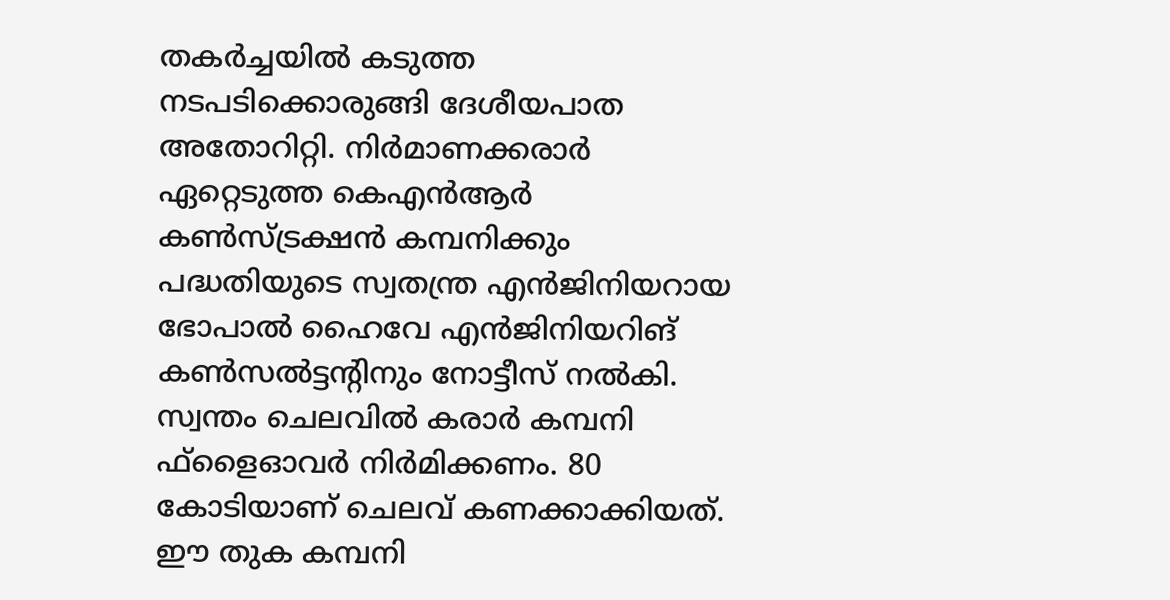തകർച്ചയിൽ കടുത്ത നടപടിക്കൊരുങ്ങി ദേശീയപാത അതോറിറ്റി. നിർമാണക്കരാർ ഏറ്റെടുത്ത കെഎൻആർ കൺസ്ട്രക്ഷൻ കമ്പനിക്കും പദ്ധതിയുടെ സ്വതന്ത്ര എൻജിനിയറായ ഭോപാൽ ഹൈവേ എൻജിനിയറിങ് കൺസൽട്ടൻ്റിനും നോട്ടീസ് നൽകി. സ്വന്തം ചെലവിൽ കരാർ കമ്പനി ഫ്ളൈഓവർ നിർമിക്കണം. 80 കോടിയാണ് ചെലവ് കണക്കാക്കിയത്. ഈ തുക കമ്പനി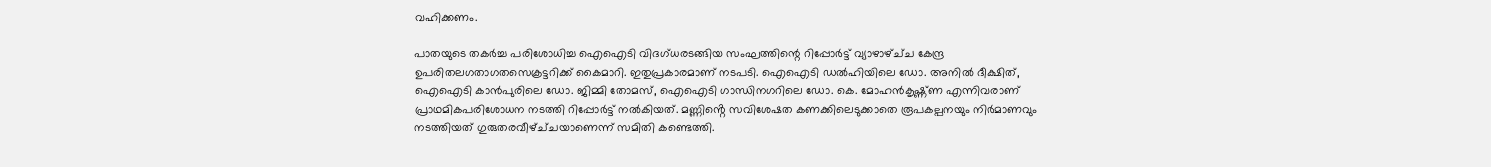വഹിക്കണം.

പാതയുടെ തകർച്ച പരിശോധിച്ച ഐഐടി വിദഗ്‌ധരടങ്ങിയ സംഘത്തിന്റെ റിപ്പോർട്ട് വ്യാഴാഴ്ച്‌ച കേന്ദ്ര ഉപരിതലഗതാഗതസെക്രട്ടറിക്ക് കൈമാറി. ഇതുപ്രകാരമാണ് നടപടി. ഐഐടി ഡൽഹിയിലെ ഡോ. അനിൽ ദീക്ഷിത്, ഐഐടി കാൻപുരിലെ ഡോ. ജിമ്മി തോമസ്, ഐഐടി ഗാന്ധിനഗറിലെ ഡോ. കെ. മോഹൻകൃഷ്ണ്‌ണ എന്നിവരാണ് പ്രാഥമികപരിശോധന നടത്തി റിപ്പോർട്ട് നൽകിയത്. മണ്ണിൻ്റെ സവിശേഷത കണക്കിലെടുക്കാതെ രൂപകല്പനയും നിർമാണവും നടത്തിയത് ഗുരുതരവീഴ്ച്‌ചയാണെന്ന് സമിതി കണ്ടെത്തി.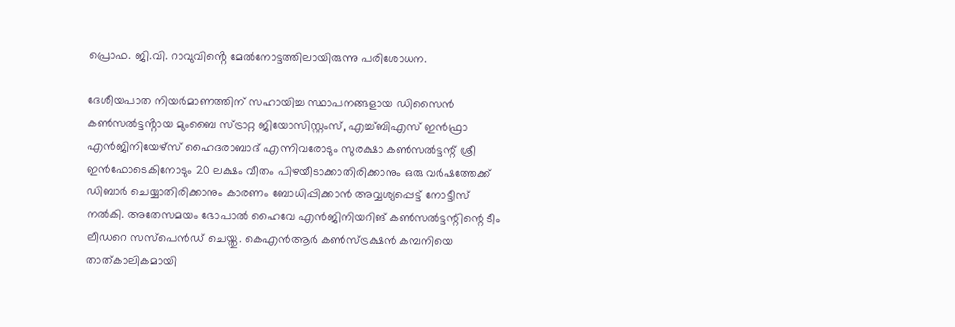പ്രൊഫ. ജി.വി. റാവുവിൻ്റെ മേൽനോട്ടത്തിലായിരുന്നു പരിശോധന.

ദേശീയപാത നിയർമാണത്തിന് സഹായിച്ച സ്ഥാപനങ്ങളായ ഡിസൈൻ കൺസൽട്ടൻ്റായ മുംബൈ സ്ട്രാറ്റ ജിയോസിസ്റ്റംസ്, എച്ച്‌ബിഎസ് ഇൻഫ്രാ എൻജിനിയേഴ്‌സ് ഹൈദരാബാദ് എന്നിവരോടും സുരക്ഷാ കൺസൽട്ടന്റ് ശ്രീ ഇൻഫോടെകിനോടും 20 ലക്ഷം വീതം പിഴയീടാക്കാതിരിക്കാനും ഒരു വർഷത്തേക്ക് ഡിബാർ ചെയ്യാതിരിക്കാനും കാരണം ബോധിപ്പിക്കാൻ അവ്വശ്യപ്പെട്ട് നോട്ടീസ് നൽകി. അതേസമയം ഭോപാല്‍ ഹൈവേ എന്‍ജിനിയറിങ് കണ്‍സല്‍ട്ടന്റിന്റെ ടീം ലീഡറെ സസ്‌പെന്‍ഡ് ചെയ്തു. കെഎന്‍ആര്‍ കണ്‍സ്ട്രക്ഷന്‍ കമ്പനിയെ താത്കാലികമായി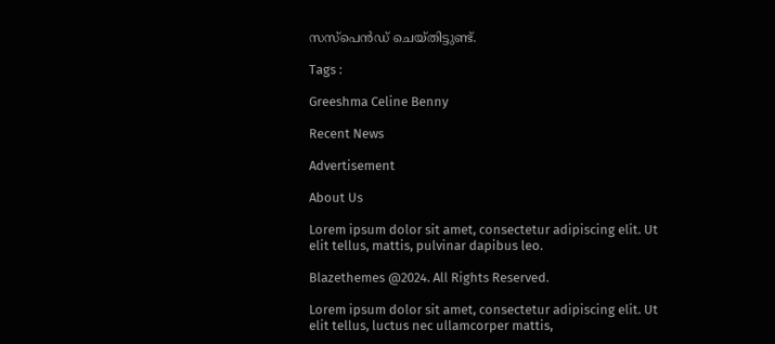സസ്‌പെന്‍ഡ് ചെയ്തിട്ടുണ്ട്.

Tags :

Greeshma Celine Benny

Recent News

Advertisement

About Us

Lorem ipsum dolor sit amet, consectetur adipiscing elit. Ut elit tellus, mattis, pulvinar dapibus leo.

Blazethemes @2024. All Rights Reserved.

Lorem ipsum dolor sit amet, consectetur adipiscing elit. Ut elit tellus, luctus nec ullamcorper mattis,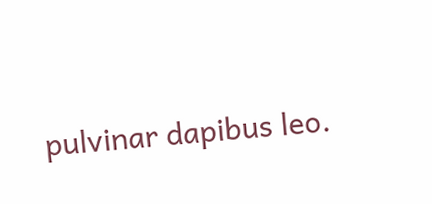pulvinar dapibus leo.